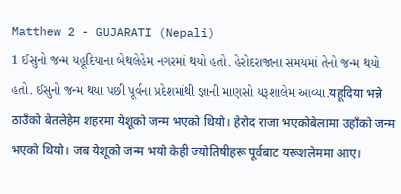Matthew 2 - GUJARATI (Nepali)
1 ઈસુનો જન્મ યહૂદિયાના બેથલેહેમ નગરમાં થયો હતો. હેરોદરાજાના સમયમાં તેનો જન્મ થયો હતો. ઈસુનો જન્મ થયા પછી પૂર્વના પ્રદેશમાંથી જ્ઞાની માણસો યરૂશાલેમ આવ્યા.यहूदिया भन्ने ठाउँको बेतलेहेम शहरमा येशूको जन्म भएको थियो। हेरोद राजा भएकोबेलामा उहाँको जन्म भएको थियो। जब येशूको जन्म भयो केही ज्योतिषीहरू पूर्वबाट यरूशलेममा आए।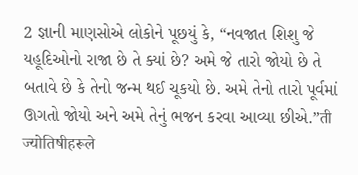2 જ્ઞાની માણસોએ લોકોને પૂછયું કે, “નવજાત શિશુ જે યહૂદિઓનો રાજા છે તે ક્યાં છે? અમે જે તારો જોયો છે તે બતાવે છે કે તેનો જન્મ થઈ ચૂકયો છે. અમે તેનો તારો પૂર્વમાં ઊગતો જોયો અને અમે તેનું ભજન કરવા આવ્યા છીએ.”ती ज्योतिषीहरूले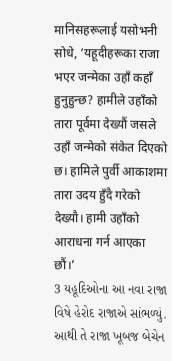मानिसहरूलाई यसोभनी सोधे, ‘यहूदीहरूका राजा भएर जन्मेका उहाँ कहाँ हुनुहुन्छ? हामीले उहाँको तारा पूर्वमा देख्यौं जसले उहाँ जन्मेको संकेत दिएको छ। हामिले पुर्वी आकाशमा तारा उदय हुँदै गरेको देख्यौ। हामी उहाँको आराधना गर्न आएका छौं।’
3 યહૂદિઓના આ નવા રાજા વિષે હેરોદ રાજાએ સાંભળ્યું. આથી તે રાજા ખૂબજ બેચેન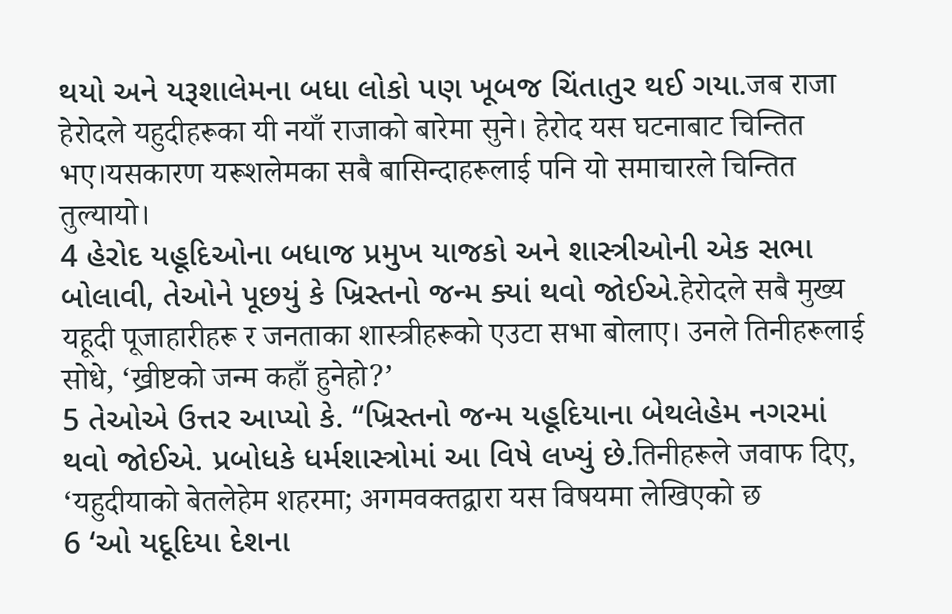થયો અને યરૂશાલેમના બધા લોકો પણ ખૂબજ ચિંતાતુર થઈ ગયા.जब राजा हेरोदले यहुदीहरूका यी नयाँ राजाको बारेमा सुने। हेरोद यस घटनाबाट चिन्तित भए।यसकारण यरूशलेमका सबै बासिन्दाहरूलाई पनि यो समाचारले चिन्तित तुल्यायो।
4 હેરોદ યહૂદિઓના બધાજ પ્રમુખ યાજકો અને શાસ્ત્રીઓની એક સભા બોલાવી, તેઓને પૂછયું કે ખ્રિસ્તનો જન્મ ક્યાં થવો જોઈએ.हेरोदले सबै मुख्य यहूदी पूजाहारीहरू र जनताका शास्त्रीहरूको एउटा सभा बोलाए। उनले तिनीहरूलाई सोधे, ‘ख्रीष्टको जन्म कहाँ हुनेहो?’
5 તેઓએ ઉત્તર આપ્યો કે. “ખ્રિસ્તનો જન્મ યહૂદિયાના બેથલેહેમ નગરમાં થવો જોઈએ. પ્રબોધકે ધર્મશાસ્ત્રોમાં આ વિષે લખ્યું છે.तिनीहरूले जवाफ दिए, ‘यहुदीयाको बेतलेहेम शहरमा; अगमवक्तद्वारा यस विषयमा लेखिएको छ
6 ‘ઓ યદૂદિયા દેશના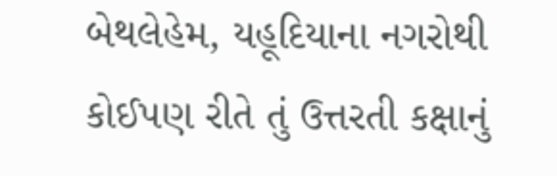બેથલેહેમ, યહૂદિયાના નગરોથી કોઈપણ રીતે તું ઉત્તરતી કક્ષાનું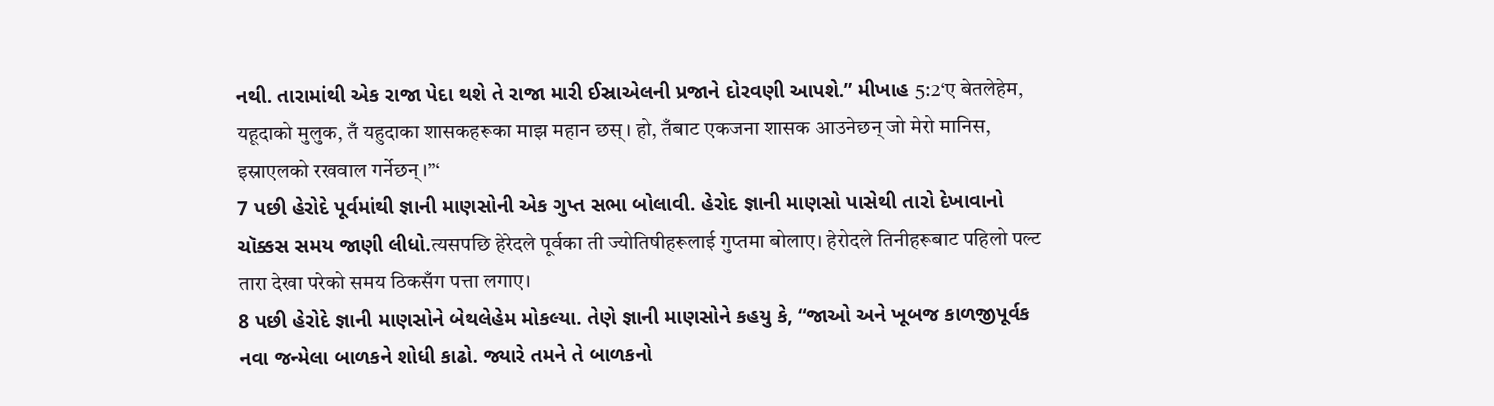નથી. તારામાંથી એક રાજા પેદા થશે તે રાજા મારી ઈસ્રાએલની પ્રજાને દોરવણી આપશે.” મીખાહ 5:2‘ए बेतलेहेम, यहूदाको मुलुक, तँ यहुदाका शासकहरूका माझ महान छस्। हो, तँबाट एकजना शासक आउनेछन् जो मेरो मानिस, इस्राएलको रखवाल गर्नेछन्।”‘
7 પછી હેરોદે પૂર્વમાંથી જ્ઞાની માણસોની એક ગુપ્ત સભા બોલાવી. હેરોદ જ્ઞાની માણસો પાસેથી તારો દેખાવાનો ચૉક્કસ સમય જાણી લીધો.त्यसपछि हेरेदले पूर्वका ती ज्योतिषीहरूलाई गुप्तमा बोलाए। हेरोदले तिनीहरूबाट पहिलो पल्ट तारा देखा परेको समय ठिकसँग पत्ता लगाए।
8 પછી હેરોદે જ્ઞાની માણસોને બેથલેહેમ મોકલ્યા. તેણે જ્ઞાની માણસોને કહયુ કે, “જાઓ અને ખૂબજ કાળજીપૂર્વક નવા જન્મેલા બાળકને શોધી કાઢો. જ્યારે તમને તે બાળકનો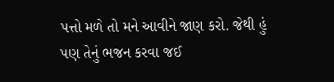પત્તો મળે તો મને આવીને જાણ કરો. જેથી હું પણ તેનું ભજન કરવા જઈ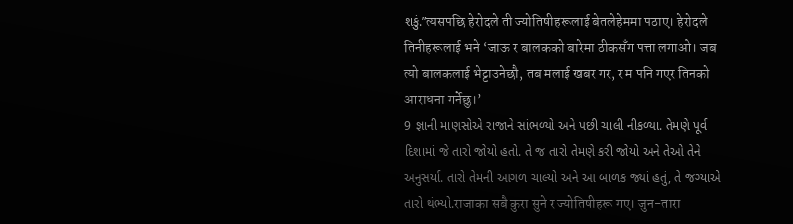શકું.”त्यसपछि हेरोदले ती ज्योतिषीहरूलाई बेतलेहेममा पठाए। हेरोदले तिनीहरूलाई भने ‘जाऊ र बालकको बारेमा ठीकसँग पत्ता लगाओ। जब त्यो बालकलाई भेट्टाउनेछौ, तब मलाई खबर गर, र म पनि गएर तिनको आराधना गर्नेछु।’
9 જ્ઞાની માણસોએ રાજાને સાંભળ્યો અને પછી ચાલી નીકળ્યા. તેમણે પૂર્વ દિશામાં જે તારો જોયો હતો. તે જ તારો તેમણે કરી જોયો અને તેઓ તેને અનુસર્યા. તારો તેમની આગળ ચાલ્યો અને આ બાળક જ્યાં હતું, તે જગ્યાએ તારો થંભ્યો.राजाका सबै कुरा सुने र ज्योतिषीहरू गए। जुन-तारा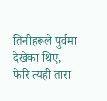तिनीहरूले पुर्वमा देखेका थिए, फेरि त्यही तारा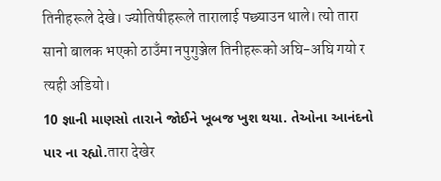तिनीहरूले देखे। ज्योतिषीहरूले तारालाई पछ्याउन थाले। त्यो तारा सानो बालक भएको ठाउँमा नपुगुञ्जेल तिनीहरूको अघि-अघि गयो र त्यही अडियो।
10 જ્ઞાની માણસો તારાને જોઈને ખૂબજ ખુશ થયા. તેઓના આનંદનો પાર ના રહ્યો.तारा देखेर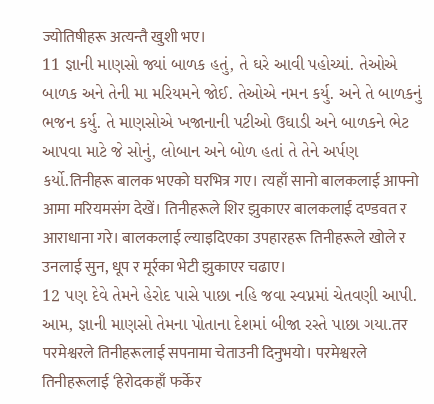ज्योतिषीहरू अत्यन्तै खुशी भए।
11 જ્ઞાની માણસો જ્યાં બાળક હતું, તે ઘરે આવી પહોચ્યાં. તેઓએ બાળક અને તેની મા મરિયમને જોઈ. તેઓએ નમન કર્યુ. અને તે બાળકનું ભજન કર્યુ. તે માણસોએ ખજાનાની પટીઓ ઉઘાડી અને બાળકને ભેટ આપવા માટે જે સોનું, લોબાન અને બોળ હતાં તે તેને અર્પણ કર્યો.तिनीहरू बालक भएको घरभित्र गए। त्यहाँ सानो बालकलाई आफ्नो आमा मरियमसंग देखें। तिनीहरूले शिर झुकाएर बालकलाई दण्डवत र आराधाना गरे। बालकलाई ल्याइदिएका उपहारहरू तिनीहरूले खोले र उनलाई सुन, धूप र मूर्रका भेटी झुकाएर चढाए।
12 પણ દેવે તેમને હેરોદ પાસે પાછા નહિ જવા સ્વપ્નમાં ચેતવણી આપી. આમ, જ્ઞાની માણસો તેમના પોતાના દેશમાં બીજા રસ્તે પાછા ગયા.तर परमेश्वरले तिनीहरूलाई सपनामा चेताउनी दिनुभयो। परमेश्वरले तिनीहरूलाई ‘हेरोदकहाँ फर्केर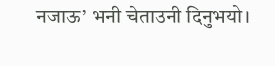नजाऊ’ भनी चेताउनी दिनुभयो।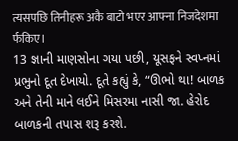त्यसपछि तिनीहरू अकै बाटो भएर आफ्ना निजदेशमा र्फकिए।
13 જ્ઞાની માણસોના ગયા પછી, યૂસફને સ્વપ્નમાં પ્રભુનો દૂત દેખાયો. દૂતે કહ્યું કે, “ઊભો થા! બાળક અને તેની માને લઈને મિસરમા નાસી જા. હેરોદ બાળકની તપાસ શરૂ કરશે.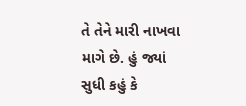તે તેને મારી નાખવા માગે છે. હું જ્યાં સુધી કહું કે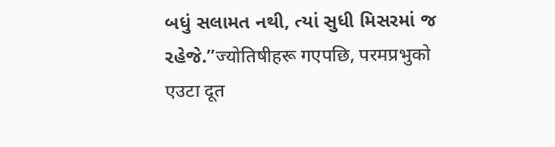બધું સલામત નથી, ત્યાં સુધી મિસરમાં જ રહેજે.”ज्योतिषीहरू गएपछि, परमप्रभुको एउटा दूत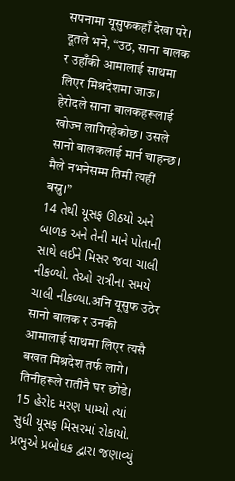सपनामा यूसुफकहाँ देखा परे। दूतले भने, “उठ, साना बालक र उहाँकी आमालाई साथमा लिएर मिश्रदेशमा जाऊ। हेरोदले साना बालकहरूलाई खोज्न लागिरहेकोछ। उसले सानो बालकलाई मार्न चाहन्छ। मैले नभनेसम्म तिमी त्यहीं बस्नु।”
14 તેથી યૂસફ ઊઠયો અને બાળક અને તેની માને પોતાની સાથે લઈને મિસર જવા ચાલી નીકળ્યો. તેઓ રાત્રીના સમયે ચાલી નીકળ્યા.अनि यूसुफ उठेर सानो बालक र उनकी आमालाई साथमा लिएर त्यसै बखत मिश्रदेश तर्फ लागे। तिनीहरूले रातीनै घर छोडे।
15 હેરોદ મરણ પામ્યો ત્યાં સુધી યૂસફ મિસરમાં રોકાયો. પ્રભુએ પ્રબોધક દ્વારા જણાવ્યું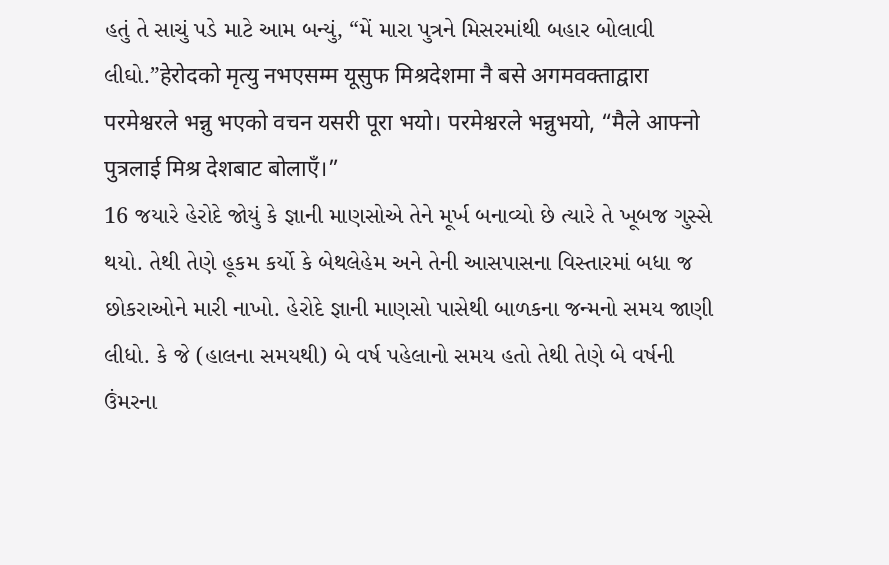હતું તે સાચું પડે માટે આમ બન્યું, “મેં મારા પુત્રને મિસરમાંથી બહાર બોલાવી લીઘો.”हेरोदको मृत्यु नभएसम्म यूसुफ मिश्रदेशमा नै बसे अगमवक्ताद्वारा परमेश्वरले भन्नु भएको वचन यसरी पूरा भयो। परमेश्वरले भन्नुभयो, “मैले आफ्नो पुत्रलाई मिश्र देशबाट बोलाएँ।”
16 જયારે હેરોદે જોયું કે જ્ઞાની માણસોએ તેને મૂર્ખ બનાવ્યો છે ત્યારે તે ખૂબજ ગુસ્સે થયો. તેથી તેણે હૂકમ કર્યો કે બેથલેહેમ અને તેની આસપાસના વિસ્તારમાં બધા જ છોકરાઓને મારી નાખો. હેરોદે જ્ઞાની માણસો પાસેથી બાળકના જન્મનો સમય જાણી લીધો. કે જે (હાલના સમયથી) બે વર્ષ પહેલાનો સમય હતો તેથી તેણે બે વર્ષની ઉંમરના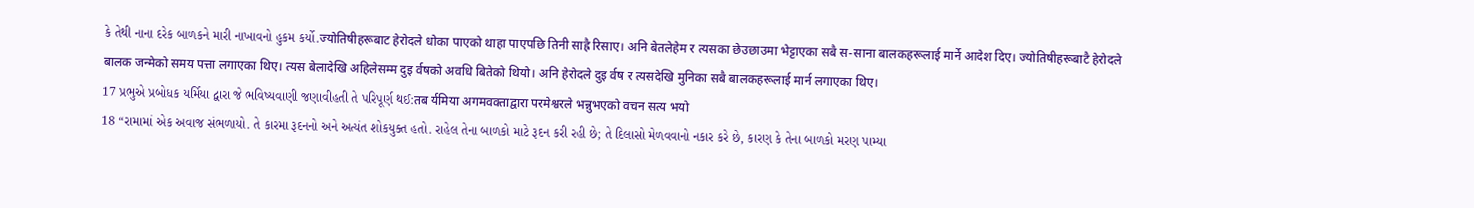કે તેથી નાના દરેક બાળકને મારી નાખાવનો હુકમ કર્યો.ज्योतिषीहरूबाट हेरोदले धोका पाएको थाहा पाएपछि तिनी साह्रै रिसाए। अनि बेतलेहेम र त्यसका छेउछाउमा भेट्टाएका सबै स-साना बालकहरूलाई मार्ने आदेश दिए। ज्योतिषीहरूबाटै हेरोदले बालक जन्मेको समय पत्ता लगाएका थिए। त्यस बेलादेखि अहिलेसम्म दुइ र्वषको अवधि बितेको थियो। अनि हेरोदले दुइ र्वष र त्यसदेखि मुनिका सबै बालकहरूलाई मार्न लगाएका थिए।
17 પ્રભુએ પ્રબોધક યર્મિયા દ્વારા જે ભવિષ્યવાણી જણાવીહતી તે પરિપૂર્ણ થઈ:तब र्यमिया अगमवक्ताद्वारा परमेश्वरले भन्नुभएको वचन सत्य भयो
18 “રામામાં એક અવાજ સંભળાયો. તે કારમા રૂદનનો અને અત્યંત શોકયુક્ત હતો. રાહેલ તેના બાળકો માટે રૂદન કરી રહી છે; તે દિલાસો મેળવવાનો નકાર કરે છે, કારણ કે તેના બાળકો મરણ પામ્યા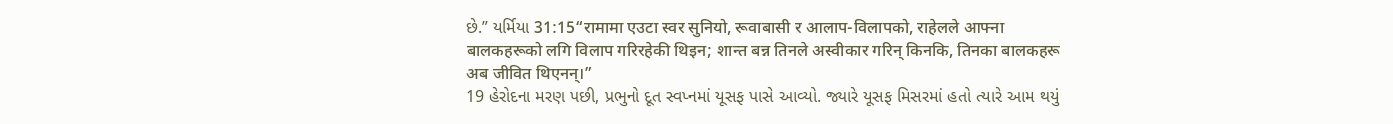છે.” યર્મિયા 31:15“रामामा एउटा स्वर सुनियो, रूवाबासी र आलाप-विलापको, राहेलले आफ्ना बालकहरूको लगि विलाप गरिरहेकी थिइन; शान्त बन्न तिनले अस्वीकार गरिन् किनकि, तिनका बालकहरू अब जीवित थिएनन्।”
19 હેરોદના મરણ પછી, પ્રભુનો દૂત સ્વપ્નમાં યૂસફ પાસે આવ્યો. જ્યારે યૂસફ મિસરમાં હતો ત્યારે આમ થયું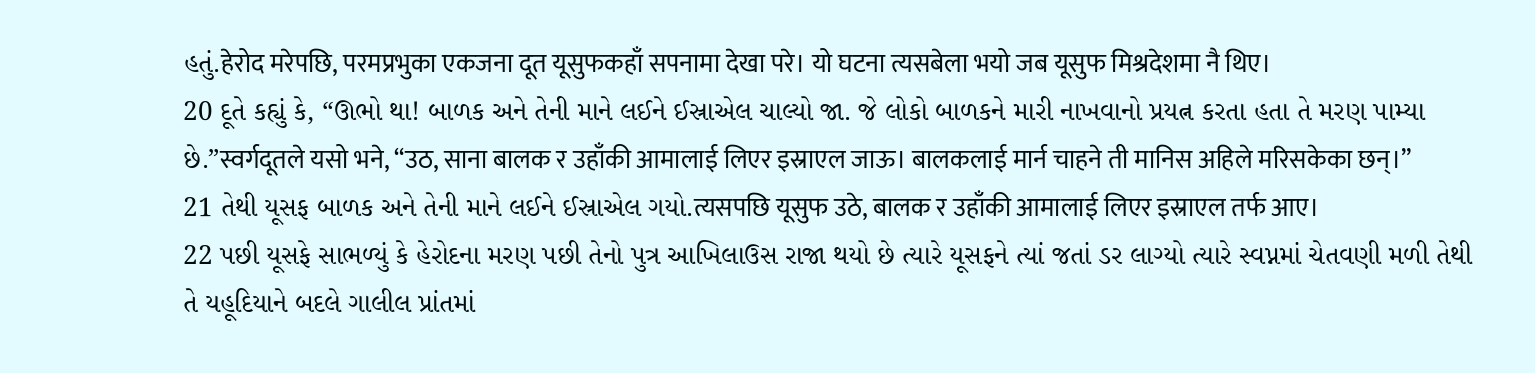હતું.हेरोद मरेपछि, परमप्रभुका एकजना दूत यूसुफकहाँ सपनामा देखा परे। यो घटना त्यसबेला भयो जब यूसुफ मिश्रदेशमा नै थिए।
20 દૂતે કહ્યું કે, “ઊભો થા! બાળક અને તેની માને લઈને ઈસ્રાએલ ચાલ્યો જા. જે લોકો બાળકને મારી નાખવાનો પ્રયત્ન કરતા હતા તે મરણ પામ્યા છે.”स्वर्गदूतले यसो भने, “उठ, साना बालक र उहाँकी आमालाई लिएर इस्राएल जाऊ। बालकलाई मार्न चाहने ती मानिस अहिले मरिसकेका छन्।”
21 તેથી યૂસફ બાળક અને તેની માને લઈને ઈસ્રાએલ ગયો.त्यसपछि यूसुफ उठे, बालक र उहाँकी आमालाई लिएर इस्राएल तर्फ आए।
22 પછી યૂસફે સાભળ્યું કે હેરોદના મરણ પછી તેનો પુત્ર આખિલાઉસ રાજા થયો છે ત્યારે યૂસફને ત્યાં જતાં ડર લાગ્યો ત્યારે સ્વપ્નમાં ચેતવણી મળી તેથી તે યહૂદિયાને બદલે ગાલીલ પ્રાંતમાં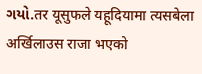ગયો.तर यूसुफले यहूदियामा त्यसबेला अर्खिलाउस राजा भएको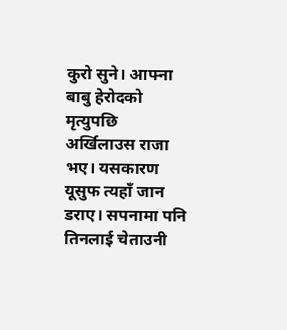कुरो सुने। आफ्ना बाबु हेरोदको मृत्युपछि अर्खिलाउस राजा भए। यसकारण यूसुफ त्यहाँ जान डराए। सपनामा पनि तिनलाई चेताउनी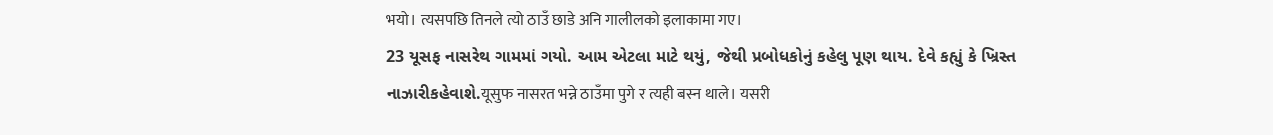भयो। त्यसपछि तिनले त्यो ठाउँ छाडे अनि गालीलको इलाकामा गए।
23 યૂસફ નાસરેથ ગામમાં ગયો. આમ એટલા માટે થયું, જેથી પ્રબોધકોનું કહેલુ પૂણ થાય. દેવે કહ્યું કે ખ્રિસ્ત નાઝારીકહેવાશે.यूसुफ नासरत भन्ने ठाउँमा पुगे र त्यही बस्न थाले। यसरी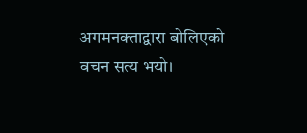अगमनक्ताद्वारा बोलिएको वचन सत्य भयो।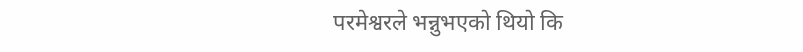परमेश्वरले भन्नुभएको थियो कि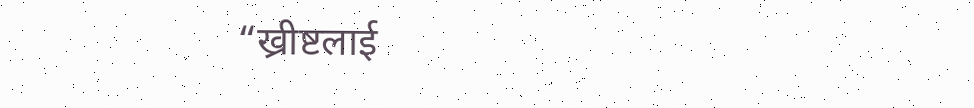“ख्रीष्टलाई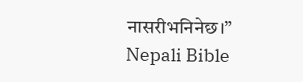नासरीभनिनेछ।”
Nepali Bible